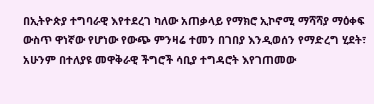በኢትዮጵያ ተግባራዊ እየተደረገ ካለው አጠቃላይ የማክሮ ኢኮኖሚ ማሻሻያ ማዕቀፍ ውስጥ ዋነኛው የሆነው የውጭ ምንዛሬ ተመን በገበያ እንዲወሰን የማድረግ ሂደት፣ አሁንም በተለያዩ መዋቅራዊ ችግሮች ሳቢያ ተግዳሮት እየገጠመው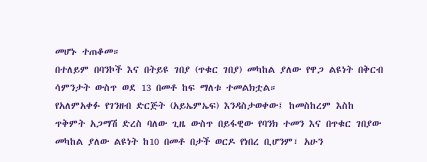መሆኑ ተጠቆመ።
በተለይም በባንኮች እና በትይዩ ገበያ (ጥቁር ገበያ) መካከል ያለው የዋጋ ልዩነት በቅርብ ሳምንታት ውስጥ ወደ 13 በመቶ ከፍ ማለቱ ተመልክቷል።
የአለምአቀፉ የገንዘብ ድርጅት (አይኤምኤፍ) እንዳስታወቀው፤ ከመስከረም እስከ ጥቅምት አጋማሽ ድረስ ባለው ጊዜ ውስጥ በይፋዊው የባንክ ተመን እና በጥቁር ገበያው መካከል ያለው ልዩነት ከ10 በመቶ በታች ወርዶ የነበረ ቢሆንም፣ አሁን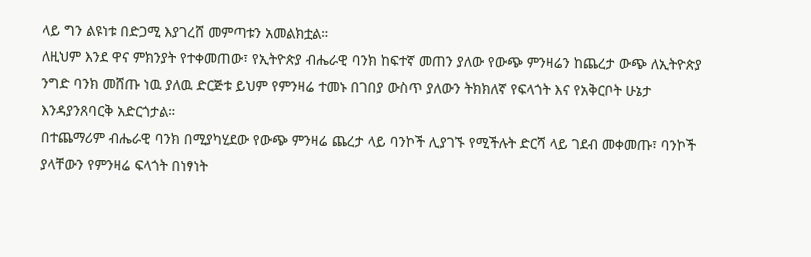ላይ ግን ልዩነቱ በድጋሚ እያገረሸ መምጣቱን አመልክቷል።
ለዚህም እንደ ዋና ምክንያት የተቀመጠው፣ የኢትዮጵያ ብሔራዊ ባንክ ከፍተኛ መጠን ያለው የውጭ ምንዛሬን ከጨረታ ውጭ ለኢትዮጵያ ንግድ ባንክ መሸጡ ነዉ ያለዉ ድርጅቱ ይህም የምንዛሬ ተመኑ በገበያ ውስጥ ያለውን ትክክለኛ የፍላጎት እና የአቅርቦት ሁኔታ እንዳያንጸባርቅ አድርጎታል።
በተጨማሪም ብሔራዊ ባንክ በሚያካሂደው የውጭ ምንዛሬ ጨረታ ላይ ባንኮች ሊያገኙ የሚችሉት ድርሻ ላይ ገደብ መቀመጡ፣ ባንኮች ያላቸውን የምንዛሬ ፍላጎት በነፃነት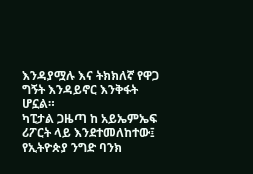እንዳያሟሉ እና ትክክለኛ የዋጋ ግኝት እንዳይኖር እንቅፋት ሆኗል።
ካፒታል ጋዜጣ ከ አይኤምኤፍ ሪፖርት ላይ እንደተመለከተው፤ የኢትዮጵያ ንግድ ባንክ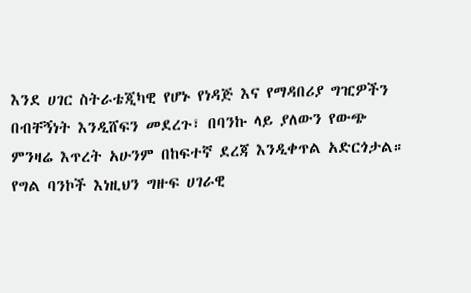እንደ ሀገር ስትራቴጂካዊ የሆኑ የነዳጅ እና የማዳበሪያ ግዢዎችን በብቸኝነት እንዲሸፍን መደረጉ፣ በባንኩ ላይ ያለውን የውጭ ምንዛሬ እጥረት አሁንም በከፍተኛ ደረጃ እንዲቀጥል አድርጎታል።
የግል ባንኮች እነዚህን ግዙፍ ሀገራዊ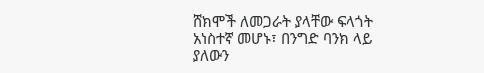ሸክሞች ለመጋራት ያላቸው ፍላጎት አነስተኛ መሆኑ፣ በንግድ ባንክ ላይ ያለውን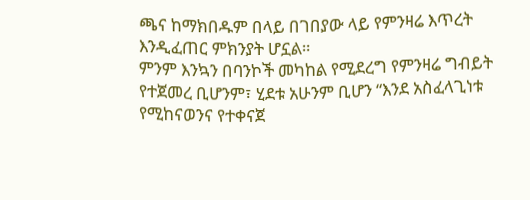ጫና ከማክበዱም በላይ በገበያው ላይ የምንዛሬ እጥረት እንዲፈጠር ምክንያት ሆኗል።
ምንም እንኳን በባንኮች መካከል የሚደረግ የምንዛሬ ግብይት የተጀመረ ቢሆንም፣ ሂደቱ አሁንም ቢሆን “እንደ አስፈላጊነቱ የሚከናወንና የተቀናጀ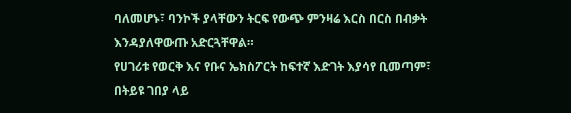ባለመሆኑ፣ ባንኮች ያላቸውን ትርፍ የውጭ ምንዛሬ እርስ በርስ በብቃት እንዳያለዋውጡ አድርጓቸዋል።
የሀገሪቱ የወርቅ እና የቡና ኤክስፖርት ከፍተኛ እድገት እያሳየ ቢመጣም፣ በትይዩ ገበያ ላይ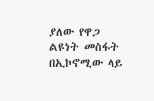ያለው የዋጋ ልዩነት መስፋት በኢኮኖሚው ላይ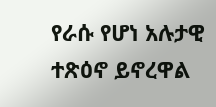የራሱ የሆነ አሉታዊ ተጽዕኖ ይኖረዋል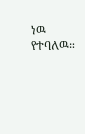ነዉ የተባለዉ።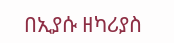በኢያሱ ዘካሪያስ